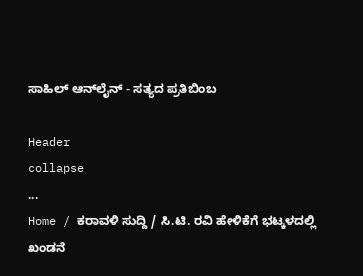ಸಾಹಿಲ್ ಆನ್‌ಲೈನ್ - ಸತ್ಯದ ಪ್ರತಿಬಿಂಬ

Header
collapse
...
Home / ಕರಾವಳಿ ಸುದ್ದಿ / ಸಿ.ಟಿ. ರವಿ ಹೇಳಿಕೆಗೆ ಭಟ್ಕಳದಲ್ಲಿ ಖಂಡನೆ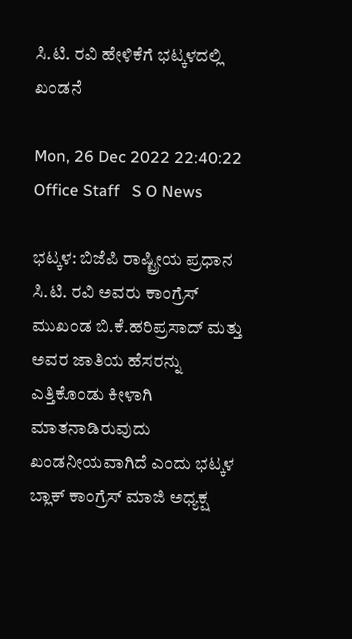ಸಿ.ಟಿ. ರವಿ ಹೇಳಿಕೆಗೆ ಭಟ್ಕಳದಲ್ಲಿ ಖಂಡನೆ

Mon, 26 Dec 2022 22:40:22  Office Staff   S O News

ಭಟ್ಕಳ: ಬಿಜೆಪಿ ರಾಷ್ಟ್ರೀಯ ಪ್ರಧಾನ ಸಿ.ಟಿ. ರವಿ ಅವರು ಕಾಂಗ್ರೆಸ್‌ ಮುಖಂಡ ಬಿ.ಕೆ.ಹರಿಪ್ರಸಾದ್ ಮತ್ತು ಅವರ ಜಾತಿಯ ಹೆಸರನ್ನು ಎತ್ತಿಕೊಂಡು ಕೀಳಾಗಿ ಮಾತನಾಡಿರುವುದು ಖಂಡನೀಯವಾಗಿದೆ ಎಂದು ಭಟ್ಕಳ ಬ್ಲಾಕ್ ಕಾಂಗ್ರೆಸ್ ಮಾಜಿ ಅಧ್ಯಕ್ಷ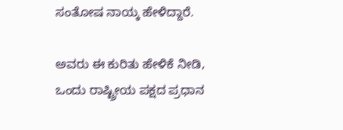ಸಂತೋಷ ನಾಯ್ಕ ಹೇಳಿದ್ದಾರೆ.

ಅವರು ಈ ಕುರಿತು ಹೇಳಿಕೆ ನೀಡಿ, ಒಂದು ರಾಷ್ಟ್ರೀಯ ಪಕ್ಷದ ಪ್ರಧಾನ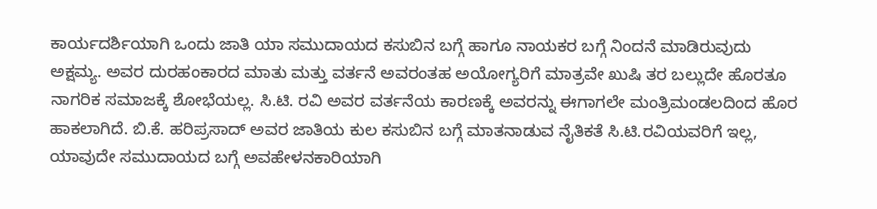ಕಾರ್ಯದರ್ಶಿಯಾಗಿ ಒಂದು ಜಾತಿ ಯಾ ಸಮುದಾಯದ ಕಸುಬಿನ ಬಗ್ಗೆ ಹಾಗೂ ನಾಯಕರ ಬಗ್ಗೆ ನಿಂದನೆ ಮಾಡಿರುವುದು ಅಕ್ಷಮ್ಯ. ಅವರ ದುರಹಂಕಾರದ ಮಾತು ಮತ್ತು ವರ್ತನೆ ಅವರಂತಹ ಅಯೋಗ್ಯರಿಗೆ ಮಾತ್ರವೇ ಖುಷಿ ತರ ಬಲ್ಲುದೇ ಹೊರತೂ ನಾಗರಿಕ ಸಮಾಜಕ್ಕೆ ಶೋಭೆಯಲ್ಲ. ಸಿ.ಟಿ. ರವಿ ಅವರ ವರ್ತನೆಯ ಕಾರಣಕ್ಕೆ ಅವರನ್ನು ಈಗಾಗಲೇ ಮಂತ್ರಿಮಂಡಲದಿಂದ ಹೊರ ಹಾಕಲಾಗಿದೆ. ಬಿ.ಕೆ. ಹರಿಪ್ರಸಾದ್ ಅವರ ಜಾತಿಯ ಕುಲ ಕಸುಬಿನ ಬಗ್ಗೆ ಮಾತನಾಡುವ ನೈತಿಕತೆ ಸಿ.ಟಿ.ರವಿಯವರಿಗೆ ಇಲ್ಲ, ಯಾವುದೇ ಸಮುದಾಯದ ಬಗ್ಗೆ ಅವಹೇಳನಕಾರಿಯಾಗಿ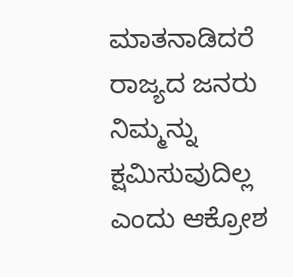ಮಾತನಾಡಿದರೆ ರಾಜ್ಯದ ಜನರು ನಿಮ್ಮನ್ನು ಕ್ಷಮಿಸುವುದಿಲ್ಲ ಎಂದು ಆಕ್ರೋಶ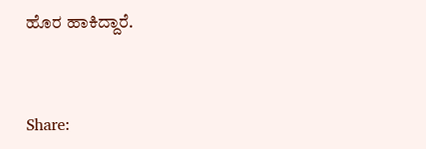ಹೊರ ಹಾಕಿದ್ದಾರೆ.


Share: